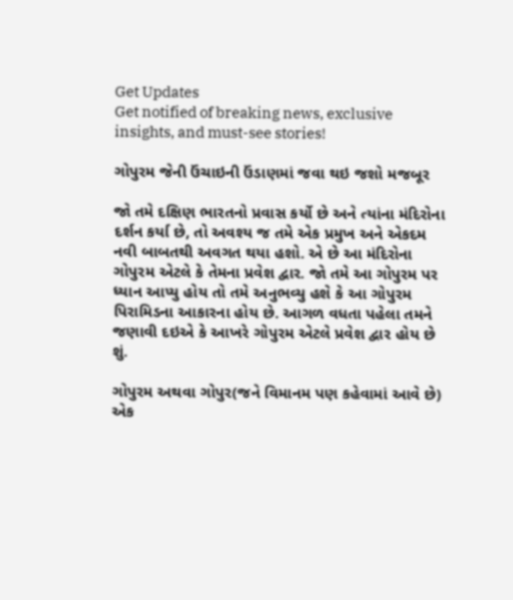Get Updates
Get notified of breaking news, exclusive insights, and must-see stories!

ગોપુરમ જેની ઉંચાઇની ઉંડાણમાં જવા થઇ જશો મજબૂર

જો તમે દક્ષિણ ભારતનો પ્રવાસ કર્યો છે અને ત્યાંના મંદિરોના દર્શન કર્યા છે, તો અવશ્ય જ તમે એક પ્રમુખ અને એકદમ નવી બાબતથી અવગત થયા હશો. એ છે આ મંદિરોના ગોપુરમ એટલે કે તેમના પ્રવેશ દ્વાર. જો તમે આ ગોપુરમ પર ધ્યાન આપ્યુ હોય તો તમે અનુભવ્યુ હશે કે આ ગોપુરમ પિરામિડના આકારના હોય છે. આગળ વધતા પહેલા તમને જણાવી દઇએ કે આખરે ગોપુરમ એટલે પ્રવેશ દ્વાર હોય છે શું.

ગોપુરમ અથવા ગોપુર(જને વિમાનમ પણ કહેવામાં આવે છે) એક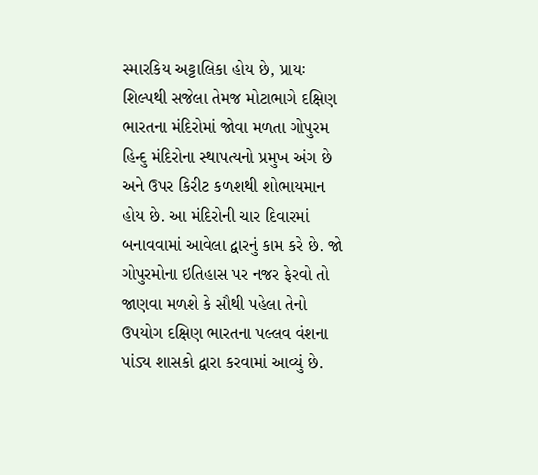સ્મારકિય અટ્ટાલિકા હોય છે, પ્રાયઃ શિલ્પથી સજેલા તેમજ મોટાભાગે દક્ષિણ ભારતના મંદિરોમાં જોવા મળતા ગોપુરમ હિન્દુ મંદિરોના સ્થાપત્યનો પ્રમુખ અંગ છે અને ઉપર કિરીટ કળશથી શોભાયમાન હોય છે. આ મંદિરોની ચાર દિવારમાં બનાવવામાં આવેલા દ્વારનું કામ કરે છે. જો ગોપુરમોના ઇતિહાસ પર નજર ફેરવો તો જાણવા મળશે કે સૌથી પહેલા તેનો ઉપયોગ દક્ષિણ ભારતના પલ્લવ વંશના પાંડ્ય શાસકો દ્વારા કરવામાં આવ્યું છે.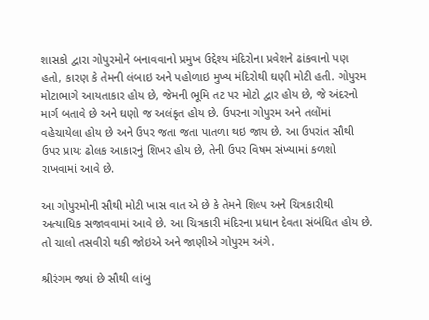શાસકો દ્વારા ગોપુરમોને બનાવવાનો પ્રમુખ ઉદ્દેશ્ય મંદિરોના પ્રવેશને ઢાંકવાનો પણ હતો, કારણ કે તેમની લંબાઇ અને પહોળાઇ મુખ્ય મંદિરોથી ઘણી મોટી હતી. ગોપુરમ મોટાભાગે આયતાકાર હોય છે, જેમની ભૂમિ તટ પર મોટો દ્વાર હોય છે, જે અંદરનો માર્ગ બતાવે છે અને ઘણો જ અલંકૃત હોય છે. ઉપરના ગોપુરમ અને તલોંમાં વહેચાયેલા હોય છે અને ઉપર જતા જતા પાતળા થઇ જાય છે. આ ઉપરાંત સૌથી ઉપર પ્રાયઃ ઢોલક આકારનું શિખર હોય છે, તેની ઉપર વિષમ સંખ્યામાં કળશો રાખવામાં આવે છે.

આ ગોપુરમોની સૌથી મોટી ખાસ વાત એ છે કે તેમને શિલ્પ અને ચિત્રકારીથી અત્યાધિક સજાવવામાં આવે છે. આ ચિત્રકારી મંદિરના પ્રધાન દેવતા સંબંધિત હોય છે. તો ચાલો તસવીરો થકી જોઇએ અને જાણીએ ગોપુરમ અંગે.

શ્રીરંગમ જ્યાં છે સૌથી લાંબુ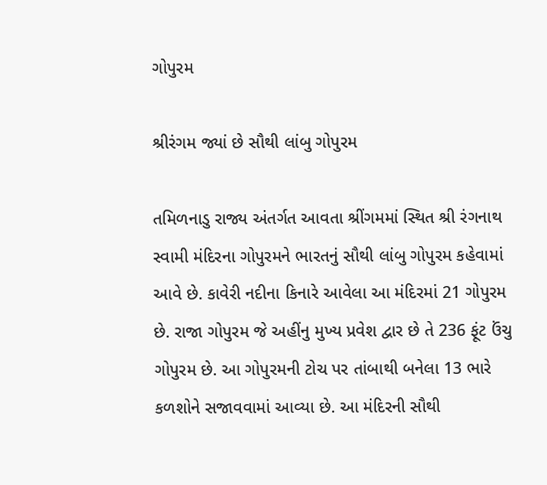ગોપુરમ

શ્રીરંગમ જ્યાં છે સૌથી લાંબુ ગોપુરમ

તમિળનાડુ રાજ્ય અંતર્ગત આવતા શ્રીંગમમાં સ્થિત શ્રી રંગનાથ સ્વામી મંદિરના ગોપુરમને ભારતનું સૌથી લાંબુ ગોપુરમ કહેવામાં આવે છે. કાવેરી નદીના કિનારે આવેલા આ મંદિરમાં 21 ગોપુરમ છે. રાજા ગોપુરમ જે અહીંનુ મુખ્ય પ્રવેશ દ્વાર છે તે 236 ફૂંટ ઉંચુ ગોપુરમ છે. આ ગોપુરમની ટોચ પર તાંબાથી બનેલા 13 ભારે કળશોને સજાવવામાં આવ્યા છે. આ મંદિરની સૌથી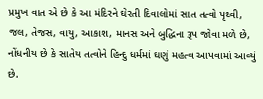પ્રમુખ વાત એ છે કે આ મંદિરને ઘેરતી દિવાલોમાં સાત તત્વો પૃથ્વી, જલ, તેજસ, વાયુ, આકાશ, માનસ અને બુદ્ધિના રૂપ જોવા મળે છે, નોંધનીય છે કે સાતેય તત્વોને હિન્દુ ધર્મમાં ઘણું મહત્વ આપવામાં આવ્યું છે.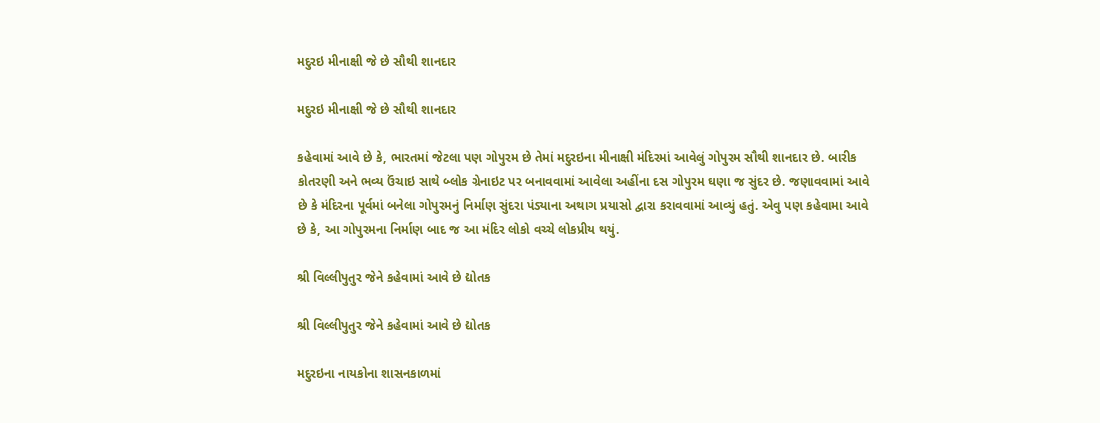મદુરઇ મીનાક્ષી જે છે સૌથી શાનદાર

મદુરઇ મીનાક્ષી જે છે સૌથી શાનદાર

કહેવામાં આવે છે કે, ભારતમાં જેટલા પણ ગોપુરમ છે તેમાં મદુરઇના મીનાક્ષી મંદિરમાં આવેલું ગોપુરમ સૌથી શાનદાર છે. બારીક કોતરણી અને ભવ્ય ઉંચાઇ સાથે બ્લોક ગ્રેનાઇટ પર બનાવવામાં આવેલા અહીંના દસ ગોપુરમ ઘણા જ સુંદર છે. જણાવવામાં આવે છે કે મંદિરના પૂર્વમાં બનેલા ગોપુરમનું નિર્માણ સુંદરા પંડ્યાના અથાગ પ્રયાસો દ્વારા કરાવવામાં આવ્યું હતું. એવુ પણ કહેવામા આવે છે કે, આ ગોપુરમના નિર્માણ બાદ જ આ મંદિર લોકો વચ્ચે લોકપ્રીય થયું.

શ્રી વિલ્લીપુતુર જેને કહેવામાં આવે છે દ્યોતક

શ્રી વિલ્લીપુતુર જેને કહેવામાં આવે છે દ્યોતક

મદુરઇના નાયકોના શાસનકાળમાં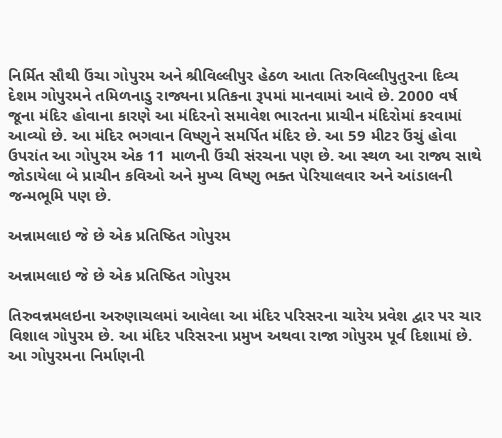નિર્મિત સૌથી ઉંચા ગોપુરમ અને શ્રીવિલ્લીપુર હેઠળ આતા તિરુવિલ્લીપુતુરના દિવ્ય દેશમ ગોપુરમને તમિળનાડુ રાજ્યના પ્રતિકના રૂપમાં માનવામાં આવે છે. 2000 વર્ષ જૂના મંદિર હોવાના કારણે આ મંદિરનો સમાવેશ ભારતના પ્રાચીન મંદિરોમાં કરવામાં આવ્યો છે. આ મંદિર ભગવાન વિષ્ણુને સમર્પિત મંદિર છે. આ 59 મીટર ઉંચું હોવા ઉપરાંત આ ગોપુરમ એક 11 માળની ઉંચી સંરચના પણ છે. આ સ્થળ આ રાજ્ય સાથે જોડાયેલા બે પ્રાચીન કવિઓ અને મુખ્ય વિષ્ણુ ભક્ત પેરિયાલવાર અને આંડાલની જન્મભૂમિ પણ છે.

અન્નામલાઇ જે છે એક પ્રતિષ્ઠિત ગોપુરમ

અન્નામલાઇ જે છે એક પ્રતિષ્ઠિત ગોપુરમ

તિરુવન્નમલઇના અરુણાચલમાં આવેલા આ મંદિર પરિસરના ચારેય પ્રવેશ દ્વાર પર ચાર વિશાલ ગોપુરમ છે. આ મંદિર પરિસરના પ્રમુખ અથવા રાજા ગોપુરમ પૂર્વ દિશામાં છે. આ ગોપુરમના નિર્માણની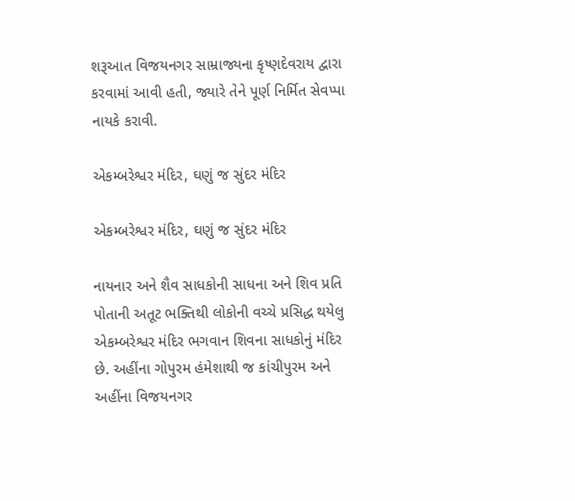શરૂઆત વિજયનગર સામ્રાજ્યના કૃષ્ણદેવરાય દ્વારા કરવામાં આવી હતી, જ્યારે તેને પૂર્ણ નિર્મિત સેવપ્પા નાયકે કરાવી.

એકમ્બરેશ્વર મંદિર, ઘણું જ સુંદર મંદિર

એકમ્બરેશ્વર મંદિર, ઘણું જ સુંદર મંદિર

નાયનાર અને શૈવ સાધકોની સાધના અને શિવ પ્રતિ પોતાની અતૂટ ભક્તિથી લોકોની વચ્ચે પ્રસિદ્ધ થયેલુ એકમ્બરેશ્વર મંદિર ભગવાન શિવના સાધકોનું મંદિર છે. અહીંના ગોપુરમ હંમેશાથી જ કાંચીપુરમ અને અહીંના વિજયનગર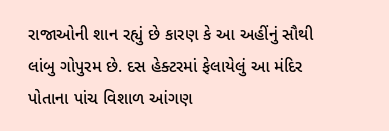રાજાઓની શાન રહ્યું છે કારણ કે આ અહીંનું સૌથી લાંબુ ગોપુરમ છે. દસ હેક્ટરમાં ફેલાયેલું આ મંદિર પોતાના પાંચ વિશાળ આંગણ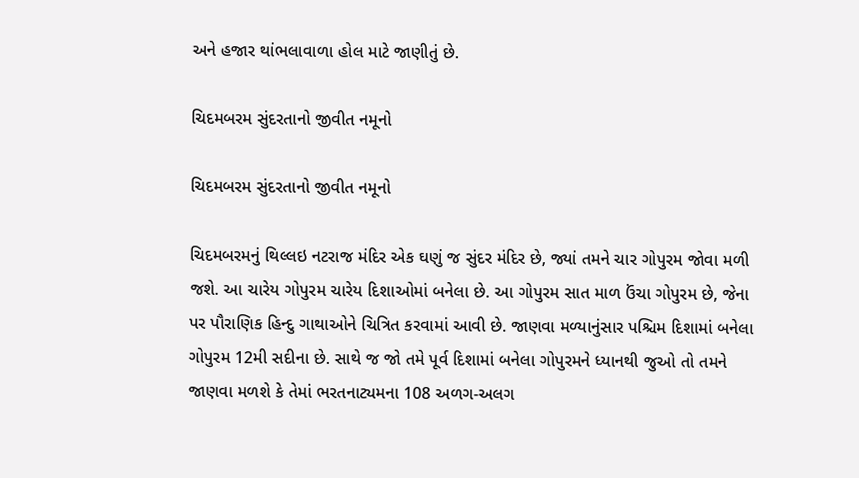અને હજાર થાંભલાવાળા હોલ માટે જાણીતું છે.

ચિદમબરમ સુંદરતાનો જીવીત નમૂનો

ચિદમબરમ સુંદરતાનો જીવીત નમૂનો

ચિદમબરમનું થિલ્લઇ નટરાજ મંદિર એક ઘણું જ સુંદર મંદિર છે, જ્યાં તમને ચાર ગોપુરમ જોવા મળી જશે. આ ચારેય ગોપુરમ ચારેય દિશાઓમાં બનેલા છે. આ ગોપુરમ સાત માળ ઉંચા ગોપુરમ છે, જેના પર પૌરાણિક હિન્દુ ગાથાઓને ચિત્રિત કરવામાં આવી છે. જાણવા મળ્યાનુંસાર પશ્ચિમ દિશામાં બનેલા ગોપુરમ 12મી સદીના છે. સાથે જ જો તમે પૂર્વ દિશામાં બનેલા ગોપુરમને ધ્યાનથી જુઓ તો તમને જાણવા મળશે કે તેમાં ભરતનાટ્યમના 108 અળગ-અલગ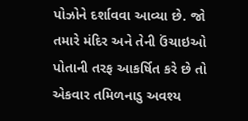પોઝોને દર્શાવવા આવ્યા છે. જો તમારે મંદિર અને તેની ઉંચાઇઓ પોતાની તરફ આકર્ષિત કરે છે તો એકવાર તમિળનાડુ અવશ્ય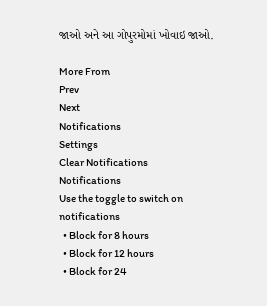જાઓ અને આ ગોપુરમોમાં ખોવાઇ જાઓ.

More From
Prev
Next
Notifications
Settings
Clear Notifications
Notifications
Use the toggle to switch on notifications
  • Block for 8 hours
  • Block for 12 hours
  • Block for 24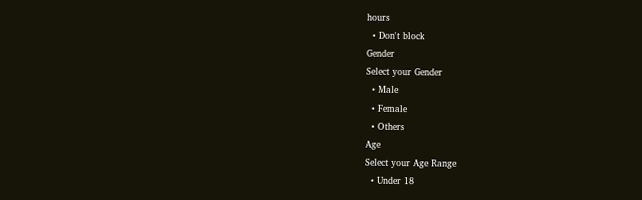hours
  • Don't block
Gender
Select your Gender
  • Male
  • Female
  • Others
Age
Select your Age Range
  • Under 18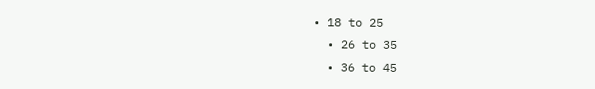• 18 to 25
  • 26 to 35
  • 36 to 45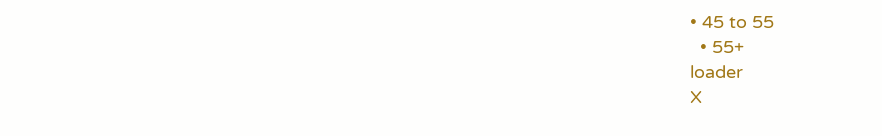• 45 to 55
  • 55+
loader
X